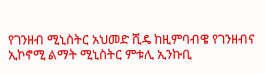የገንዘብ ሚኒስትር አህመድ ሺዴ ከዚምባብዌ የገንዘብና ኢኮኖሚ ልማት ሚኒስትር ምቱሊ ኢንኩቢ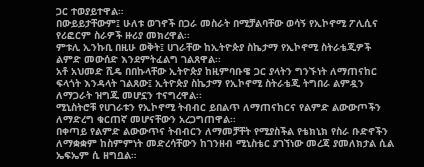ጋር ተወያይተዋል።
በውይይታቸውም፤ ሁለቱ ወገኖች በጋራ መስራት በሚቻልባቸው ወሳኝ የኢኮኖሚ ፖሊሲና የሪፎርም ስራዎች ዙሪያ መክረዋል፡፡
ምቱሊ ኢንኩቢ በዚሁ ወቅት፤ ሀገራቸው ከኢትዮጵያ ስኬታማ የኢኮኖሚ ስትራቴጂዎች ልምድ መውሰድ እንደምትፈልግ ገልጸዋል፡፡
አቶ አህመድ ሺዴ በበኩላቸው ኢትዮጵያ ከዚምባቡዌ ጋር ያላትን ግንኙነት ለማጠናከር ፍላጎት እንዳላት ገልጸው፤ ኢትዮጵያ ስኬታማ የኢኮኖሚ ስትራቴጂ ትግበራ ልምዷን ለማጋራት ዝግጁ መሆኗን ተናግረዋል፡፡
ሚኒስትሮቹ የሀገራቱን የኢኮኖሚ ትብብር ይበልጥ ለማጠናከርና የልምድ ልውውጦችን ለማድረግ ቁርጠኛ መሆናቸውን አረጋግጠዋል፡፡
በቀጣይ የልምድ ልውውጥና ትብብርን ለማመቻቸት የሚያስችል የቴክኒክ የስራ ቡድኖችን ለማቋቋም ከስምምነት መድረሳቸውን ከገንዘብ ሚኒስቴር ያገኘነው መረጃ ያመለክታል ሲል ኤፍኤም ሲ ዘግቧል።